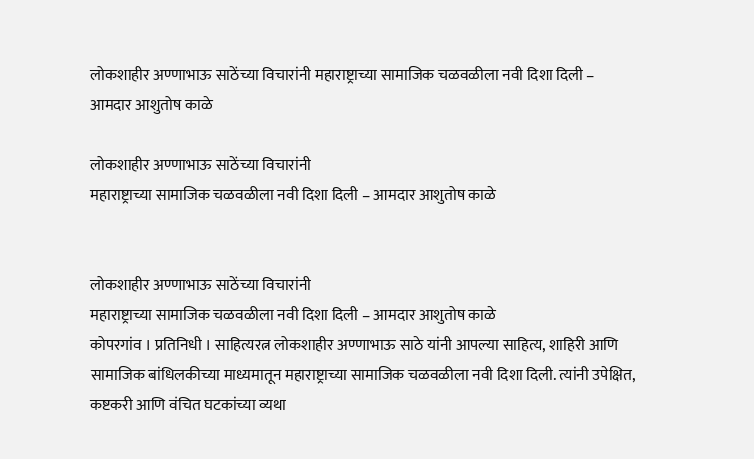लोकशाहीर अण्णाभाऊ साठेंच्या विचारांनी महाराष्ट्राच्या सामाजिक चळवळीला नवी दिशा दिली – आमदार आशुतोष काळे

लोकशाहीर अण्णाभाऊ साठेंच्या विचारांनी
महाराष्ट्राच्या सामाजिक चळवळीला नवी दिशा दिली – आमदार आशुतोष काळे


लोकशाहीर अण्णाभाऊ साठेंच्या विचारांनी
महाराष्ट्राच्या सामाजिक चळवळीला नवी दिशा दिली – आमदार आशुतोष काळे
कोपरगांव । प्रतिनिधी । साहित्यरत्न लोकशाहीर अण्णाभाऊ साठे यांनी आपल्या साहित्य, शाहिरी आणि सामाजिक बांधिलकीच्या माध्यमातून महाराष्ट्राच्या सामाजिक चळवळीला नवी दिशा दिली. त्यांनी उपेक्षित, कष्टकरी आणि वंचित घटकांच्या व्यथा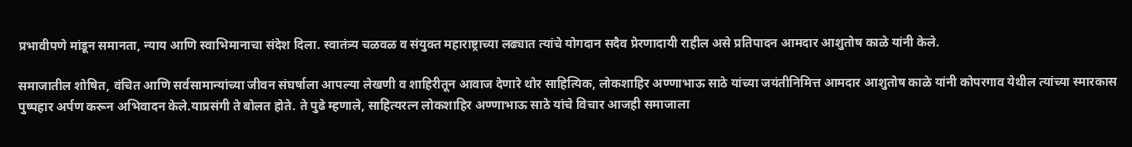प्रभावीपणे मांडून समानता, न्याय आणि स्वाभिमानाचा संदेश दिला. स्वातंत्र्य चळवळ व संयुक्त महाराष्ट्राच्या लढ्यात त्यांचे योगदान सदैव प्रेरणादायी राहील असे प्रतिपादन आमदार आशुतोष काळे यांनी केले.

समाजातील शोषित, वंचित आणि सर्वसामान्यांच्या जीवन संघर्षाला आपल्या लेखणी व शाहिरीतून आवाज देणारे थोर साहित्यिक, लोकशाहिर अण्णाभाऊ साठे यांच्या जयंतीनिमित्त आमदार आशुतोष काळे यांनी कोपरगाव येथील त्यांच्या स्मारकास पुष्पहार अर्पण करून अभिवादन केले.याप्रसंगी ते बोलत होते. ते पुढे म्हणाले, साहित्यरत्न लोकशाहिर अण्णाभाऊ साठे यांचे विचार आजही समाजाला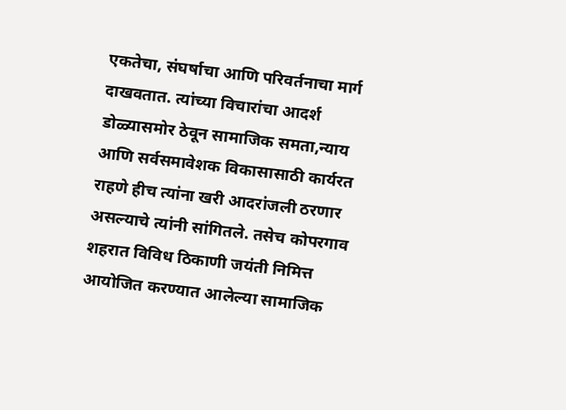एकतेचा, संघर्षाचा आणि परिवर्तनाचा मार्ग दाखवतात. त्यांच्या विचारांचा आदर्श डोळ्यासमोर ठेवून सामाजिक समता,न्याय आणि सर्वसमावेशक विकासासाठी कार्यरत राहणे हीच त्यांना खरी आदरांजली ठरणार असल्याचे त्यांनी सांगितले. तसेच कोपरगाव शहरात विविध ठिकाणी जयंती निमित्त आयोजित करण्यात आलेल्या सामाजिक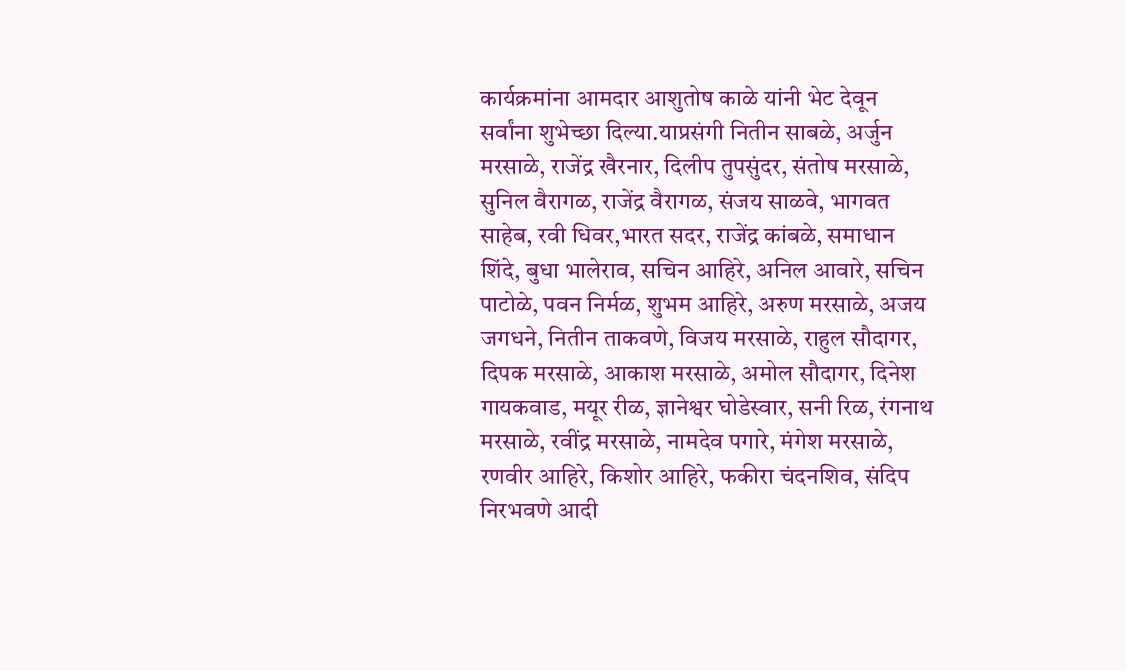कार्यक्रमांना आमदार आशुतोष काळे यांनी भेट देवून सर्वांना शुभेच्छा दिल्या.याप्रसंगी नितीन साबळे, अर्जुन मरसाळे, राजेंद्र खैरनार, दिलीप तुपसुंदर, संतोष मरसाळे, सुनिल वैरागळ, राजेंद्र वैरागळ, संजय साळवे, भागवत साहेब, रवी धिवर,भारत सदर, राजेंद्र कांबळे, समाधान शिंदे, बुधा भालेराव, सचिन आहिरे, अनिल आवारे, सचिन पाटोळे, पवन निर्मळ, शुभम आहिरे, अरुण मरसाळे, अजय जगधने, नितीन ताकवणे, विजय मरसाळे, राहुल सौदागर, दिपक मरसाळे, आकाश मरसाळे, अमोल सौदागर, दिनेश गायकवाड, मयूर रीळ, ज्ञानेश्वर घोडेस्वार, सनी रिळ, रंगनाथ मरसाळे, रवींद्र मरसाळे, नामदेव पगारे, मंगेश मरसाळे, रणवीर आहिरे, किशोर आहिरे, फकीरा चंदनशिव, संदिप निरभवणे आदी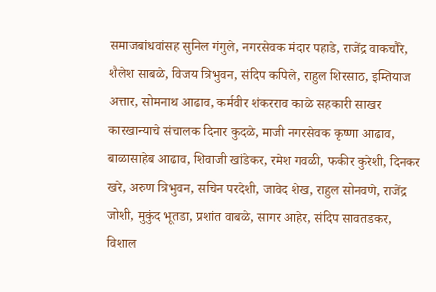समाजबांधवांसह सुनिल गंगुले, नगरसेवक मंदार पहाडे, राजेंद्र वाकचौरे, शैलेश साबळे, विजय त्रिभुवन, संदिप कपिले, राहुल शिरसाठ, इम्तियाज अत्तार, सोमनाथ आढाव, कर्मवीर शंकरराव काळे सहकारी साखर कारखान्याचे संचालक दिनार कुदळे, माजी नगरसेवक कृष्णा आढाव, बाळासाहेब आढाव, शिवाजी खांडेकर, रमेश गवळी, फकीर कुरेशी, दिनकर खरे, अरुण त्रिभुवन, सचिन परदेशी, जावेद शेख, राहुल सोनवणे, राजेंद्र जोशी, मुकुंद भूतडा, प्रशांत वाबळे, सागर आहेर, संदिप सावतडकर, विशाल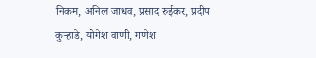निकम, अनिल जाधव, प्रसाद रुईकर, प्रदीप कुऱ्हाडे, योगेश वाणी, गणेश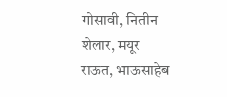गोसावी, नितीन शेलार, मयूर राऊत, भाऊसाहेब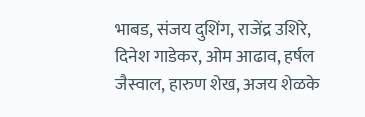भाबड, संजय दुशिंग, राजेंद्र उशिरे, दिनेश गाडेकर, ओम आढाव, हर्षल जैस्वाल, हारुण शेख, अजय शेळके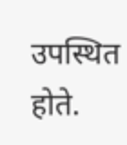उपस्थित होते.